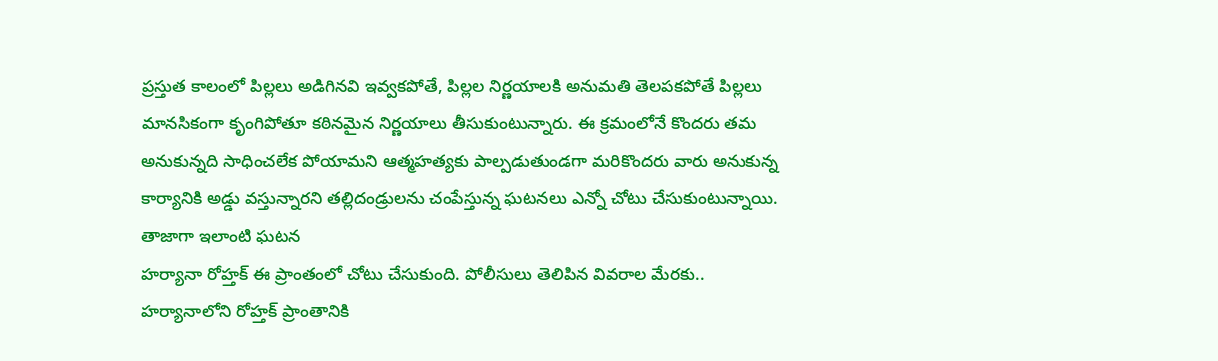ప్రస్తుత కాలంలో పిల్లలు అడిగినవి ఇవ్వకపోతే, పిల్లల నిర్ణయాలకి అనుమతి తెలపకపోతే పిల్లలు మానసికంగా కృంగిపోతూ కఠినమైన నిర్ణయాలు తీసుకుంటున్నారు. ఈ క్రమంలోనే కొందరు తమ అనుకున్నది సాధించలేక పోయామని ఆత్మహత్యకు పాల్పడుతుండగా మరికొందరు వారు అనుకున్న కార్యానికి అడ్డు వస్తున్నారని తల్లిదండ్రులను చంపేస్తున్న ఘటనలు ఎన్నో చోటు చేసుకుంటున్నాయి. తాజాగా ఇలాంటి ఘటన
హర్యానా రోహ్తక్ ఈ ప్రాంతంలో చోటు చేసుకుంది. పోలీసులు తెలిపిన వివరాల మేరకు..
హర్యానాలోని రోహ్తక్ ప్రాంతానికి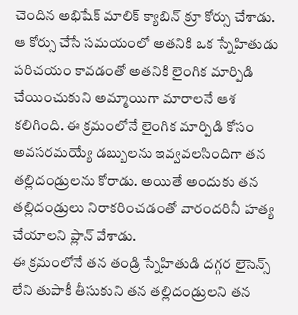చెందిన అభిషేక్ మాలిక్ క్యాబిన్ క్రూ కోర్సు చేశాడు. ఆ కోర్సు చేసే సమయంలో అతనికి ఒక స్నేహితుడు పరిచయం కావడంతో అతనికి లైంగిక మార్పిడి చేయించుకుని అమ్మాయిగా మారాలనే ఆశ కలిగింది. ఈ క్రమంలోనే లైంగిక మార్పిడి కోసం అవసరమయ్యే డబ్బులను ఇవ్వవలసిందిగా తన తల్లిదండ్రులను కోరాడు. అయితే అందుకు తన తల్లిదండ్రులు నిరాకరించడంతో వారందరినీ హత్య చేయాలని ప్లాన్ వేశాడు.
ఈ క్రమంలోనే తన తండ్రి స్నేహితుడి దగ్గర లైసెన్స్ లేని తుపాకీ తీసుకుని తన తల్లిదండ్రులని తన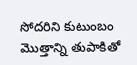సోదరిని కుటుంబం మొత్తాన్ని తుపాకితో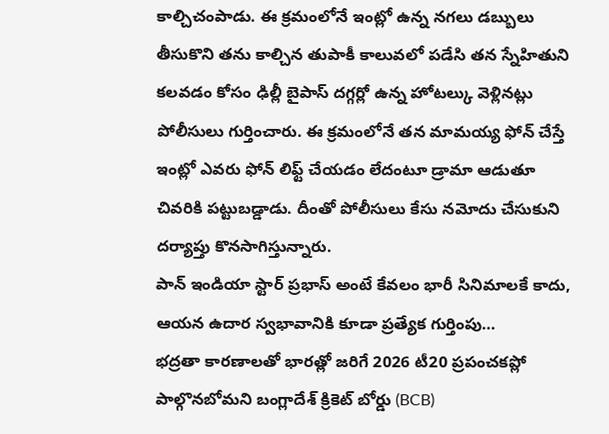కాల్చిచంపాడు. ఈ క్రమంలోనే ఇంట్లో ఉన్న నగలు డబ్బులు తీసుకొని తను కాల్చిన తుపాకీ కాలువలో పడేసి తన స్నేహితుని కలవడం కోసం ఢిల్లీ బైపాస్ దగ్గర్లో ఉన్న హోటల్కు వెళ్లినట్లు పోలీసులు గుర్తించారు. ఈ క్రమంలోనే తన మామయ్య ఫోన్ చేస్తే ఇంట్లో ఎవరు ఫోన్ లిఫ్ట్ చేయడం లేదంటూ డ్రామా ఆడుతూ చివరికి పట్టుబడ్డాడు. దీంతో పోలీసులు కేసు నమోదు చేసుకుని దర్యాప్తు కొనసాగిస్తున్నారు.
పాన్ ఇండియా స్టార్ ప్రభాస్ అంటే కేవలం భారీ సినిమాలకే కాదు, ఆయన ఉదార స్వభావానికి కూడా ప్రత్యేక గుర్తింపు…
భద్రతా కారణాలతో భారత్లో జరిగే 2026 టీ20 ప్రపంచకప్లో పాల్గొనబోమని బంగ్లాదేశ్ క్రికెట్ బోర్డు (BCB)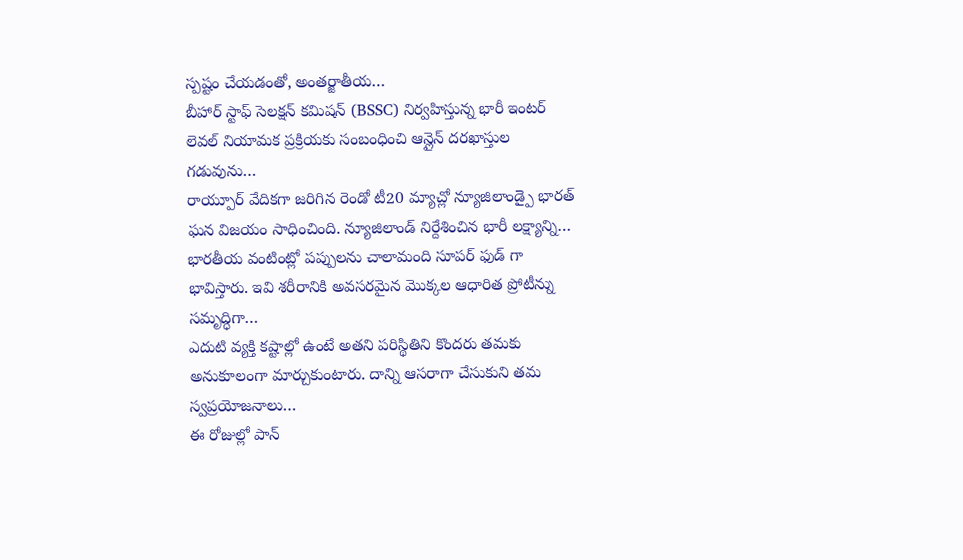స్పష్టం చేయడంతో, అంతర్జాతీయ…
బీహార్ స్టాఫ్ సెలక్షన్ కమిషన్ (BSSC) నిర్వహిస్తున్న భారీ ఇంటర్ లెవల్ నియామక ప్రక్రియకు సంబంధించి ఆన్లైన్ దరఖాస్తుల గడువును…
రాయ్పూర్ వేదికగా జరిగిన రెండో టీ20 మ్యాచ్లో న్యూజిలాండ్పై భారత్ ఘన విజయం సాధించింది. న్యూజిలాండ్ నిర్దేశించిన భారీ లక్ష్యాన్ని…
భారతీయ వంటింట్లో పప్పులను చాలామంది సూపర్ ఫుడ్ గా భావిస్తారు. ఇవి శరీరానికి అవసరమైన మొక్కల ఆధారిత ప్రోటీన్ను సమృద్ధిగా…
ఎదుటి వ్యక్తి కష్టాల్లో ఉంటే అతని పరిస్థితిని కొందరు తమకు అనుకూలంగా మార్చుకుంటారు. దాన్ని ఆసరాగా చేసుకుని తమ స్వప్రయోజనాలు…
ఈ రోజుల్లో పాన్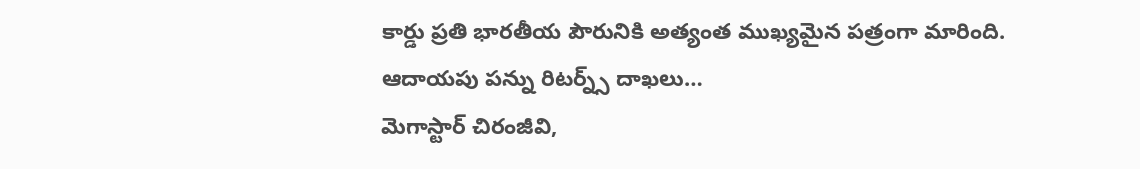కార్డు ప్రతి భారతీయ పౌరునికి అత్యంత ముఖ్యమైన పత్రంగా మారింది. ఆదాయపు పన్ను రిటర్న్స్ దాఖలు…
మెగాస్టార్ చిరంజీవి,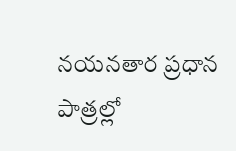నయనతార ప్రధాన పాత్రల్లో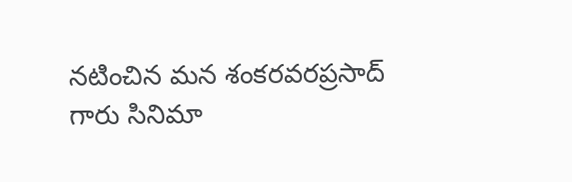నటించిన మన శంకరవరప్రసాద్ గారు సినిమా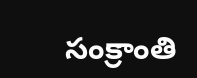సంక్రాంతి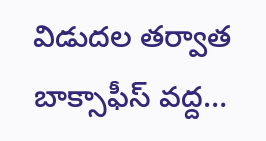విడుదల తర్వాత బాక్సాఫీస్ వద్ద…